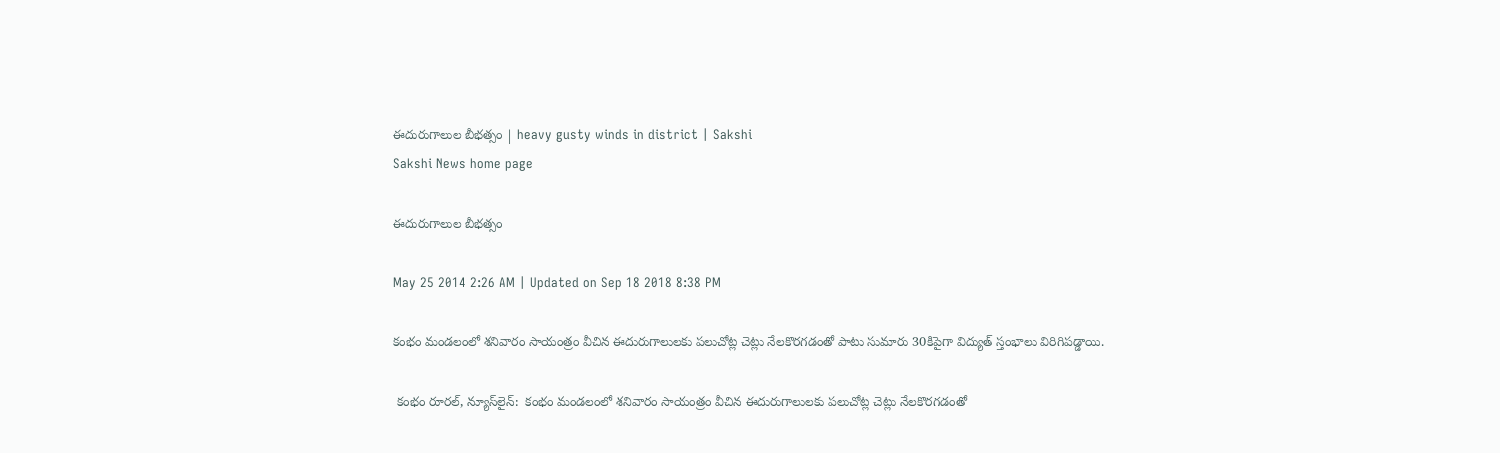ఈదురుగాలుల బీభత్సం | heavy gusty winds in district | Sakshi
Sakshi News home page

ఈదురుగాలుల బీభత్సం

May 25 2014 2:26 AM | Updated on Sep 18 2018 8:38 PM

కంభం మండలంలో శనివారం సాయంత్రం వీచిన ఈదురుగాలులకు పలుచోట్ల చెట్లు నేలకొరగడంతో పాటు సుమారు 30కిపైగా విద్యుత్ స్తంభాలు విరిగిపడ్డాయి.

 కంభం రూరల్, న్యూస్‌లైన్:  కంభం మండలంలో శనివారం సాయంత్రం వీచిన ఈదురుగాలులకు పలుచోట్ల చెట్లు నేలకొరగడంతో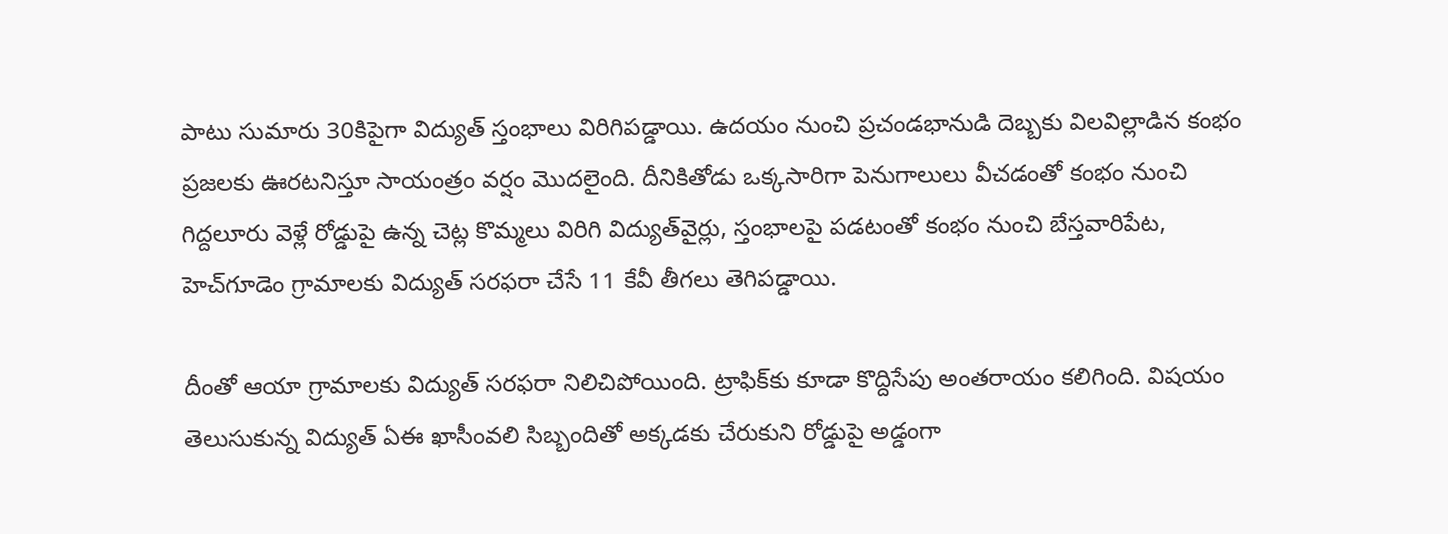పాటు సుమారు 30కిపైగా విద్యుత్ స్తంభాలు విరిగిపడ్డాయి. ఉదయం నుంచి ప్రచండభానుడి దెబ్బకు విలవిల్లాడిన కంభం ప్రజలకు ఊరటనిస్తూ సాయంత్రం వర్షం మొదలైంది. దీనికితోడు ఒక్కసారిగా పెనుగాలులు వీచడంతో కంభం నుంచి గిద్దలూరు వెళ్లే రోడ్డుపై ఉన్న చెట్ల కొమ్మలు విరిగి విద్యుత్‌వైర్లు, స్తంభాలపై పడటంతో కంభం నుంచి బేస్తవారిపేట, హెచ్‌గూడెం గ్రామాలకు విద్యుత్ సరఫరా చేసే 11 కేవీ తీగలు తెగిపడ్డాయి.

దీంతో ఆయా గ్రామాలకు విద్యుత్ సరఫరా నిలిచిపోయింది. ట్రాఫిక్‌కు కూడా కొద్దిసేపు అంతరాయం కలిగింది. విషయం తెలుసుకున్న విద్యుత్ ఏఈ ఖాసీంవలి సిబ్బందితో అక్కడకు చేరుకుని రోడ్డుపై అడ్డంగా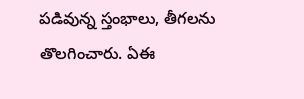పడివున్న స్తంభాలు, తీగలను తొలగించారు. ఏఈ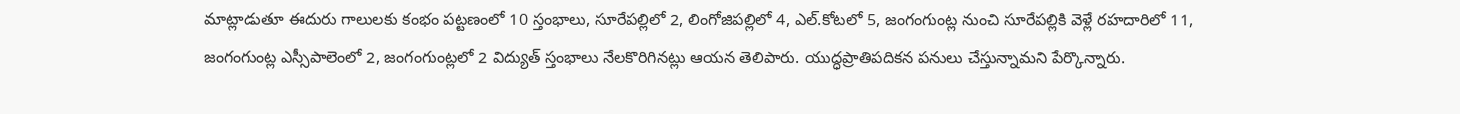మాట్లాడుతూ ఈదురు గాలులకు కంభం పట్టణంలో 10 స్తంభాలు, సూరేపల్లిలో 2, లింగోజిపల్లిలో 4, ఎల్.కోటలో 5, జంగంగుంట్ల నుంచి సూరేపల్లికి వెళ్లే రహదారిలో 11, జంగంగుంట్ల ఎస్సీపాలెంలో 2, జంగంగుంట్లలో 2 విద్యుత్ స్తంభాలు నేలకొరిగినట్లు ఆయన తెలిపారు. యుద్ధప్రాతిపదికన పనులు చేస్తున్నామని పేర్కొన్నారు.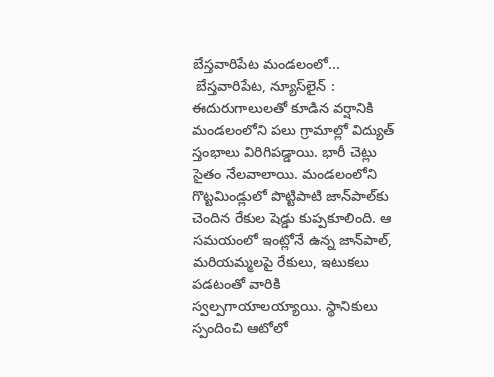బేస్తవారిపేట మండలంలో...
 బేస్తవారిపేట, న్యూస్‌లైన్ : ఈదురుగాలులతో కూడిన వర్షానికి మండలంలోని పలు గ్రామాల్లో విద్యుత్ స్తంభాలు విరిగిపడ్డాయి. భారీ చెట్లు సైతం నేలవాలాయి. మండలంలోని గొట్టమిండ్లులో పొట్టిపాటి జాన్‌పాల్‌కు చెందిన రేకుల షెడ్డు కుప్పకూలింది. ఆ సమయంలో ఇంట్లోనే ఉన్న జాన్‌పాల్, మరియమ్మలపై రేకులు, ఇటుకలు పడటంతో వారికి స్వల్పగాయాలయ్యాయి. స్థానికులు స్పందించి ఆటోలో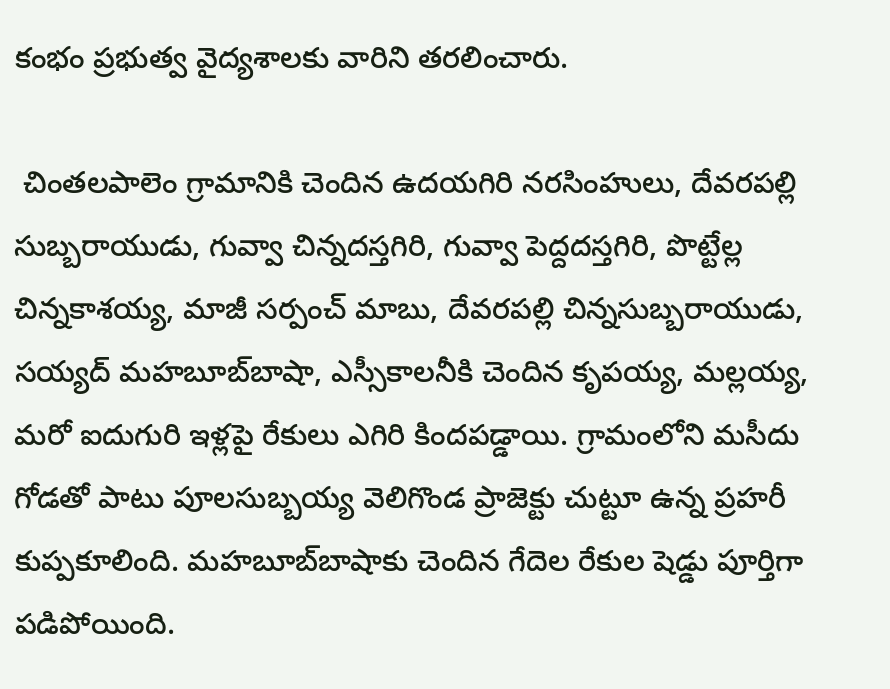కంభం ప్రభుత్వ వైద్యశాలకు వారిని తరలించారు.

 చింతలపాలెం గ్రామానికి చెందిన ఉదయగిరి నరసింహులు, దేవరపల్లి సుబ్బరాయుడు, గువ్వా చిన్నదస్తగిరి, గువ్వా పెద్దదస్తగిరి, పొట్టేల్ల చిన్నకాశయ్య, మాజీ సర్పంచ్ మాబు, దేవరపల్లి చిన్నసుబ్బరాయుడు, సయ్యద్ మహబూబ్‌బాషా, ఎస్సీకాలనీకి చెందిన కృపయ్య, మల్లయ్య, మరో ఐదుగురి ఇళ్లపై రేకులు ఎగిరి కిందపడ్డాయి. గ్రామంలోని మసీదు గోడతో పాటు పూలసుబ్బయ్య వెలిగొండ ప్రాజెక్టు చుట్టూ ఉన్న ప్రహరీ కుప్పకూలింది. మహబూబ్‌బాషాకు చెందిన గేదెల రేకుల షెడ్డు పూర్తిగా పడిపోయింది.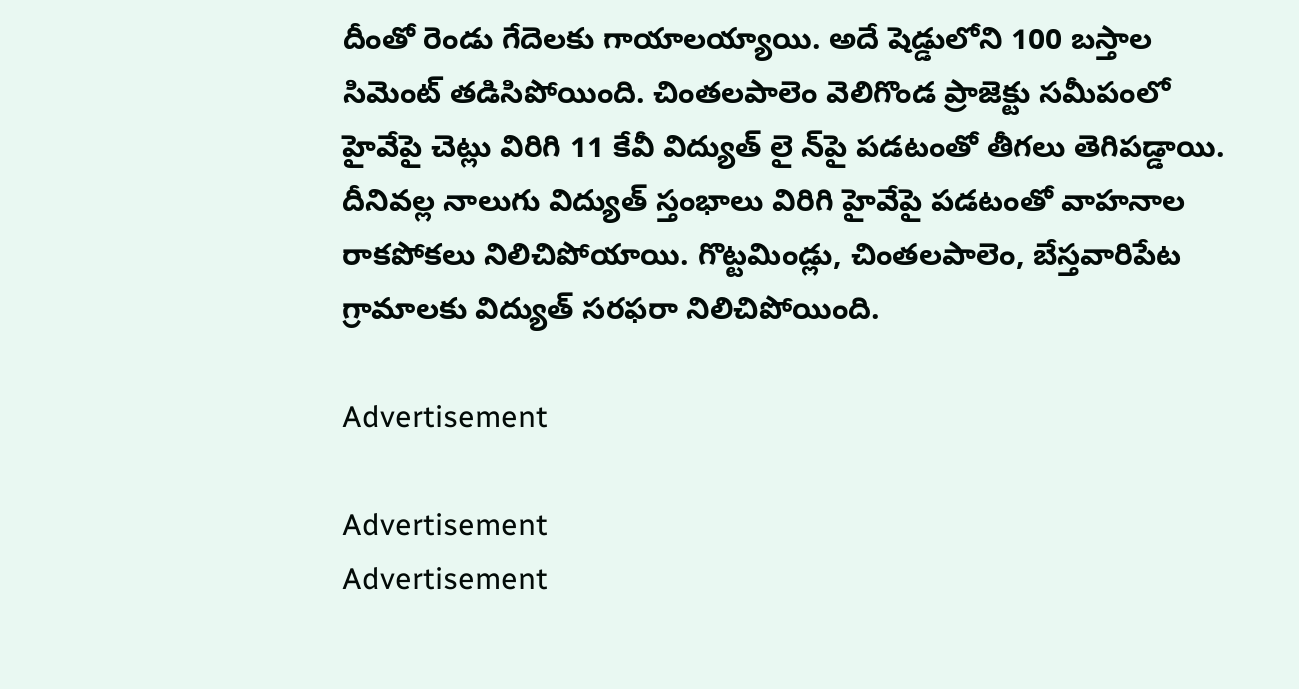దీంతో రెండు గేదెలకు గాయాలయ్యాయి. అదే షెడ్డులోని 100 బస్తాల సిమెంట్ తడిసిపోయింది. చింతలపాలెం వెలిగొండ ప్రాజెక్టు సమీపంలో హైవేపై చెట్లు విరిగి 11 కేవీ విద్యుత్ లై న్‌పై పడటంతో తీగలు తెగిపడ్డాయి. దీనివల్ల నాలుగు విద్యుత్ స్తంభాలు విరిగి హైవేపై పడటంతో వాహనాల రాకపోకలు నిలిచిపోయాయి. గొట్టమిండ్లు, చింతలపాలెం, బేస్తవారిపేట గ్రామాలకు విద్యుత్ సరఫరా నిలిచిపోయింది.

Advertisement

Advertisement
Advertisement